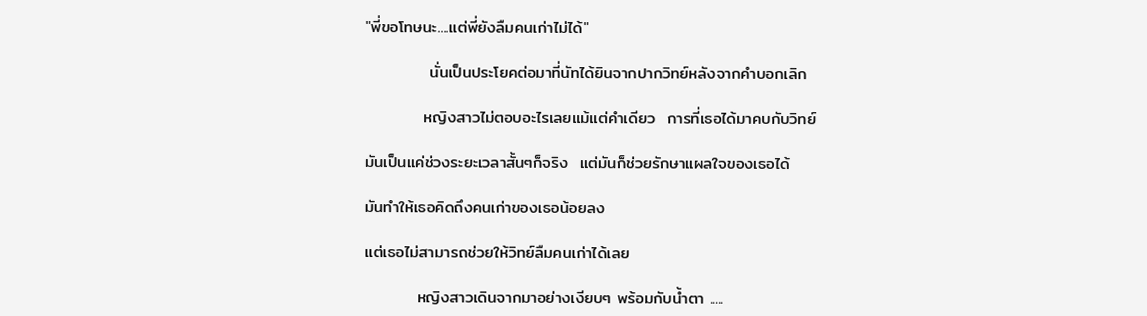"พี่ขอโทษนะ....แต่พี่ยังลืมคนเก่าไม่ได้"

           นั่นเป็นประโยคต่อมาที่นัทได้ยินจากปากวิทย์หลังจากคำบอกเลิก

          หญิงสาวไม่ตอบอะไรเลยแม้แต่คำเดียว  การที่เธอได้มาคบกับวิทย์

มันเป็นแค่ช่วงระยะเวลาสั้นๆก็จริง  แต่มันก็ช่วยรักษาแผลใจของเธอได้

มันทำให้เธอคิดถึงคนเก่าของเธอน้อยลง

แต่เธอไม่สามารถช่วยให้วิทย์ลืมคนเก่าได้เลย

         หญิงสาวเดินจากมาอย่างเงียบๆ พร้อมกับน้ำตา .....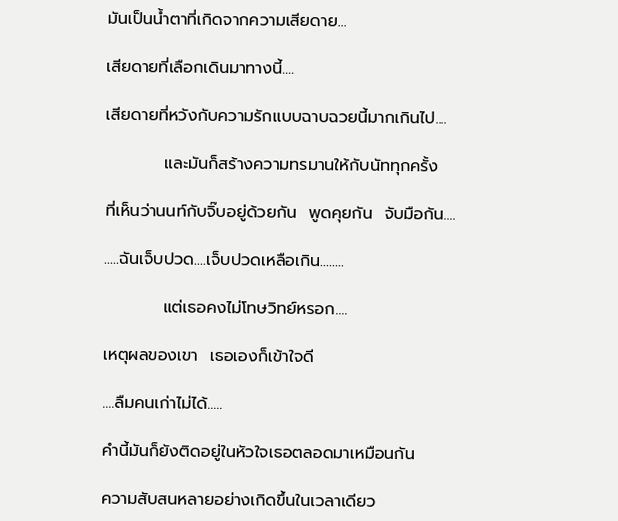มันเป็นน้ำตาที่เกิดจากความเสียดาย...

เสียดายที่เลือกเดินมาทางนี้....

เสียดายที่หวังกับความรักแบบฉาบฉวยนี้มากเกินไป....

          และมันก็สร้างความทรมานให้กับนัททุกครั้ง

ที่เห็นว่านนท์กับจิ๊บอยู่ด้วยกัน  พูดคุยกัน  จับมือกัน....

.....ฉันเจ็บปวด....เจ็บปวดเหลือเกิน........

          แต่เธอคงไม่โทษวิทย์หรอก....

เหตุผลของเขา  เธอเองก็เข้าใจดี

....ลืมคนเก่าไม่ได้.....

คำนี้มันก็ยังติดอยู่ในหัวใจเธอตลอดมาเหมือนกัน

ความสับสนหลายอย่างเกิดขึ้นในเวลาเดียว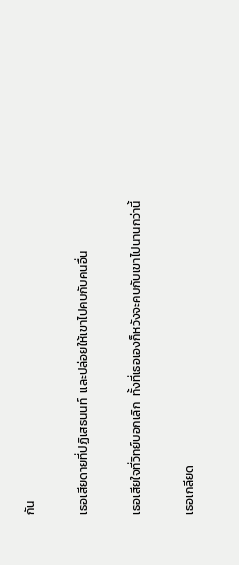กัน

เธอเสียดายที่ปฏิเสธนนท์  และปล่อยให้เขาไปคบกับคนอื่น

เธอเสียใจที่วิทย์บอกเลิก  ทั้งที่เธอเองก็หวังจะคบกับเขาไปนานกว่านี้

เธอเกลียด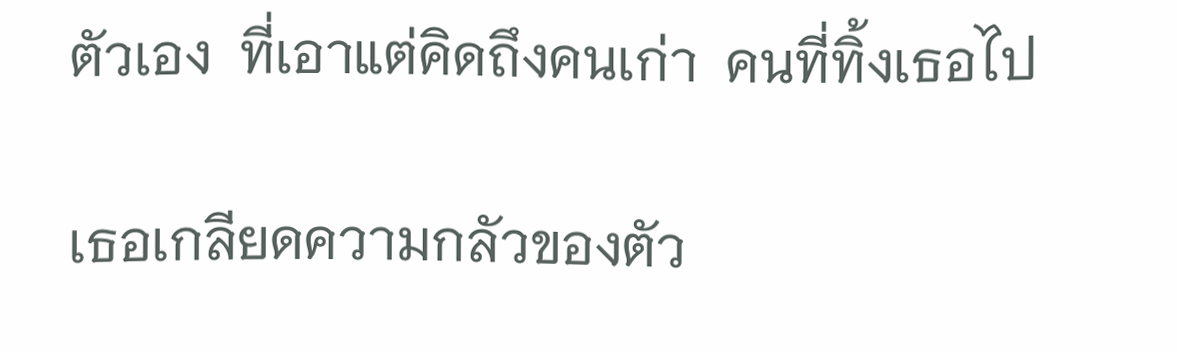ตัวเอง  ที่เอาแต่คิดถึงคนเก่า  คนที่ทิ้งเธอไป

เธอเกลียดความกลัวของตัว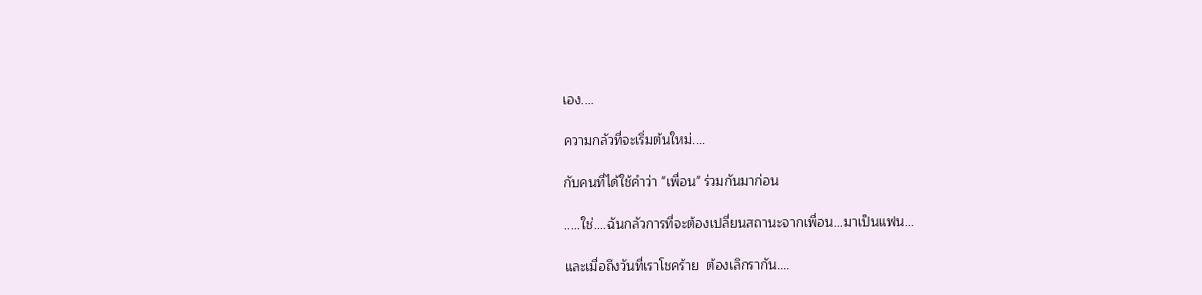เอง....

ความกลัวที่จะเริ่มต้นใหม่....

กับคนที่ได้ใช้คำว่า "เพื่อน" ร่วมกันมาก่อน

.....ใช่....ฉันกลัวการที่จะต้องเปลี่ยนสถานะจากเพื่อน...มาเป็นแฟน...

และเมื่อถึงวันที่เราโชคร้าย  ต้องเลิกรากัน....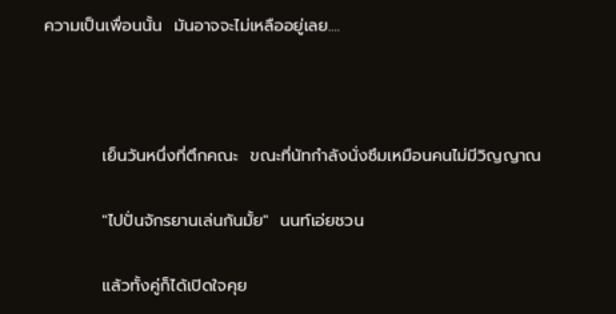ความเป็นเพื่อนนั้น  มันอาจจะไม่เหลืออยู่เลย....



          เย็นวันหนึ่งที่ตึกคณะ  ขณะที่นัทกำลังนั่งซึมเหมือนคนไม่มีวิญญาณ

          "ไปปั่นจักรยานเล่นกันมั้ย"  นนท์เอ่ยชวน

          แล้วทั้งคู่ก็ได้เปิดใจคุย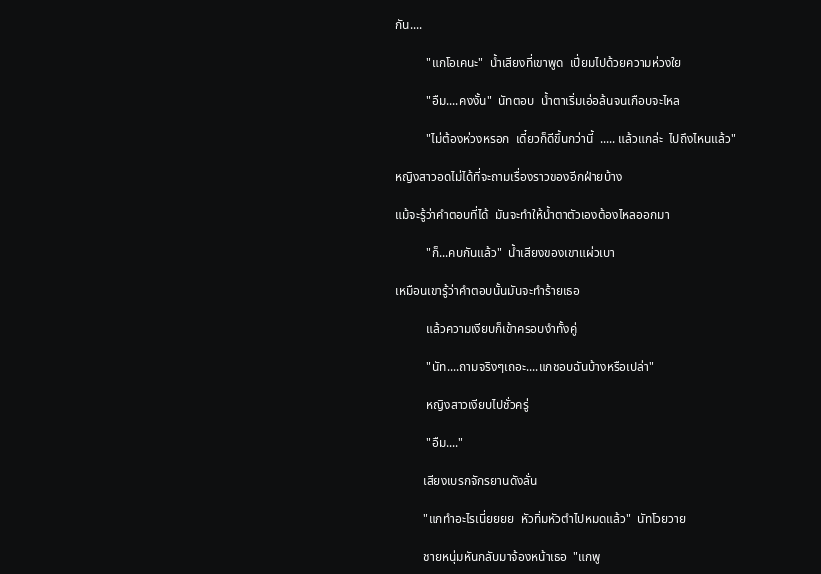กัน....

          "แกโอเคนะ"  น้ำเสียงที่เขาพูด  เปี่ยมไปด้วยความห่วงใย

          "อืม....คงงั้น"  นัทตอบ  น้ำตาเริ่มเอ่อล้นจนเกือบจะไหล

          "ไม่ต้องห่วงหรอก  เดี๋ยวก็ดีขึ้นกว่านี้  ..... แล้วแกล่ะ  ไปถึงไหนแล้ว"

หญิงสาวอดไม่ได้ที่จะถามเรื่องราวของอีกฝ่ายบ้าง

แม้จะรู้ว่าคำตอบที่ได้  มันจะทำให้น้ำตาตัวเองต้องไหลออกมา

          "ก็...คบกันแล้ว"  น้ำเสียงของเขาแผ่วเบา

เหมือนเขารู้ว่าคำตอบนั้นมันจะทำร้ายเธอ

          แล้วความเงียบก็เข้าครอบงำทั้งคู่

          "นัท....ถามจริงๆเถอะ....แกชอบฉันบ้างหรือเปล่า"

          หญิงสาวเงียบไปชั่วครู่

          "อืม...."

         เสียงเบรกจักรยานดังลั่น

         "แกทำอะไรเนี่ยยยย  หัวทิ่มหัวตำไปหมดแล้ว"  นัทโวยวาย

         ชายหนุ่มหันกลับมาจ้องหน้าเธอ  "แกพู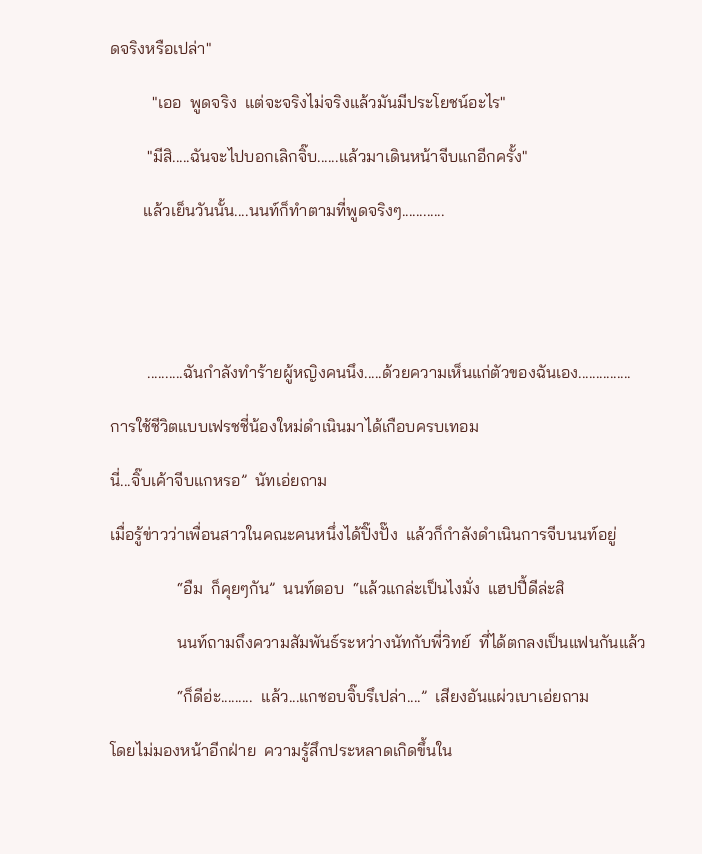ดจริงหรือเปล่า"

          "เออ  พูดจริง  แต่จะจริงไม่จริงแล้วมันมีประโยชน์อะไร"

         "มีสิ.....ฉันจะไปบอกเลิกจิ๊บ......แล้วมาเดินหน้าจีบแกอีกครั้ง"

        แล้วเย็นวันนั้น....นนท์ก็ทำตามที่พูดจริงๆ............





         ..........ฉันกำลังทำร้ายผู้หญิงคนนึง.....ด้วยความเห็นแก่ตัวของฉันเอง...............

การใช้ชีวิตแบบเฟรชชี่น้องใหม่ดำเนินมาได้เกือบครบเทอม

นี่...จิ๊บเค้าจีบแกหรอ”  นัทเอ่ยถาม

เมื่อรู้ข่าวว่าเพื่อนสาวในคณะคนหนึ่งได้ปิ๊งปั๊ง  แล้วก็กำลังดำเนินการจีบนนท์อยู่

                “อืม  ก็คุยๆกัน”  นนท์ตอบ  “แล้วแกล่ะเป็นไงมั่ง  แฮปปี้ดีล่ะสิ

                นนท์ถามถึงความสัมพันธ์ระหว่างนัทกับพี่วิทย์  ที่ได้ตกลงเป็นแฟนกันแล้ว

                “ก็ดีอ่ะ.........  แล้ว...แกชอบจิ๊บรึเปล่า....”  เสียงอันแผ่วเบาเอ่ยถาม

โดยไม่มองหน้าอีกฝ่าย  ความรู้สึกประหลาดเกิดขึ้นใน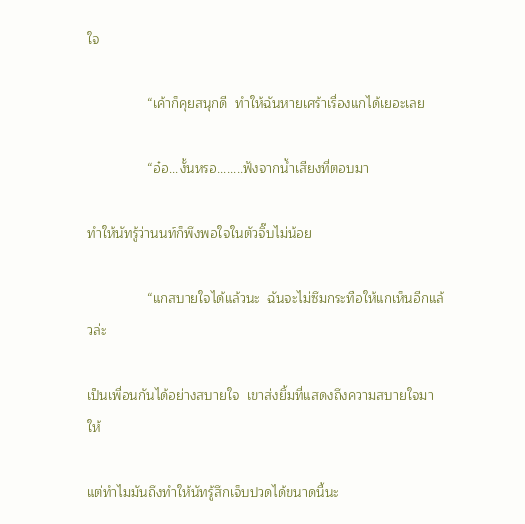ใจ

                “เค้าก็คุยสนุกดี  ทำให้ฉันหายเศร้าเรื่องแกได้เยอะเลย

                “อ๋อ...งั้นหรอ........ฟังจากน้ำเสียงที่ตอบมา

ทำให้นัทรู้ว่านนท์ก็พึงพอใจในตัวจิ๊บไม่น้อย

                “แกสบายใจได้แล้วนะ  ฉันจะไม่ซึมกระทือให้แกเห็นอีกแล้วล่ะ

เป็นเพื่อนกันได้อย่างสบายใจ  เขาส่งยิ้มที่แสดงถึงความสบายใจมาให้

แต่ทำไมมันถึงทำให้นัทรู้สึกเจ็บปวดได้ขนาดนี้นะ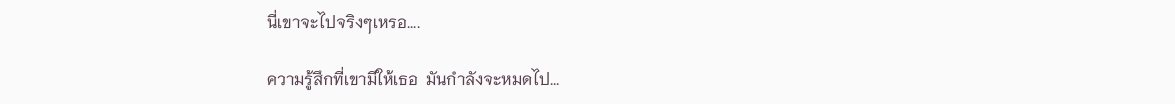นี่เขาจะไปจริงๆเหรอ....

ความรู้สึกที่เขามีให้เธอ  มันกำลังจะหมดไป...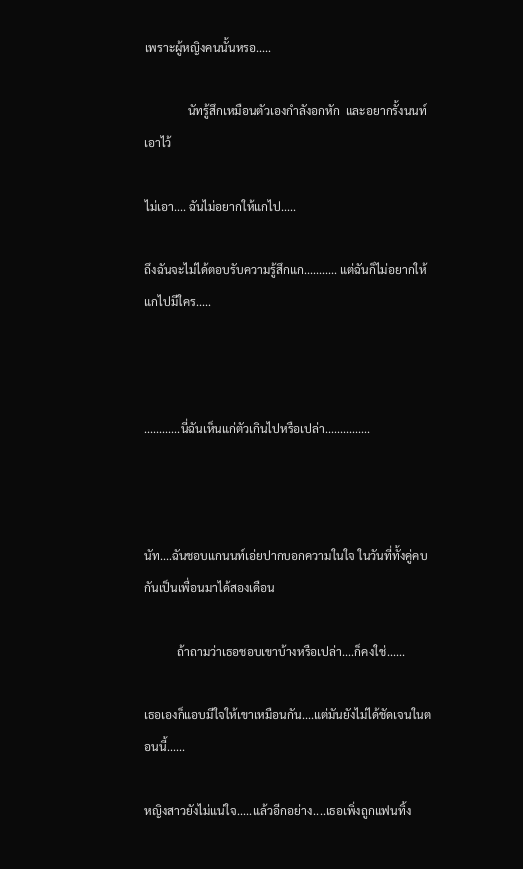เพราะผู้หญิงคนนั้นหรอ.....

               นัทรู้สึกเหมือนตัวเองกำลังอกหัก  และอยากรั้งนนท์เอาไว้

ไม่เอา.... ฉันไม่อยากให้แกไป.....

ถึงฉันจะไม่ได้ตอบรับความรู้สึกแก........... แต่ฉันก็ไม่อยากให้แกไปมีใคร.....



............นี่ฉันเห็นแก่ตัวเกินไปหรือเปล่า...............



นัท....ฉันชอบแกนนท์เอ่ยปากบอกความในใจ ในวันที่ทั้งคู่คบกันเป็นเพื่อนมาได้สองเดือน

           ถ้าถามว่าเธอชอบเขาบ้างหรือเปล่า....ก็คงใช่......

เธอเองก็แอบมีใจให้เขาเหมือนกัน....แต่มันยังไม่ได้ชัดเจนในตอนนี้......

หญิงสาวยังไม่แน่ใจ.....แล้วอีกอย่าง....เธอเพิ่งถูกแฟนทิ้ง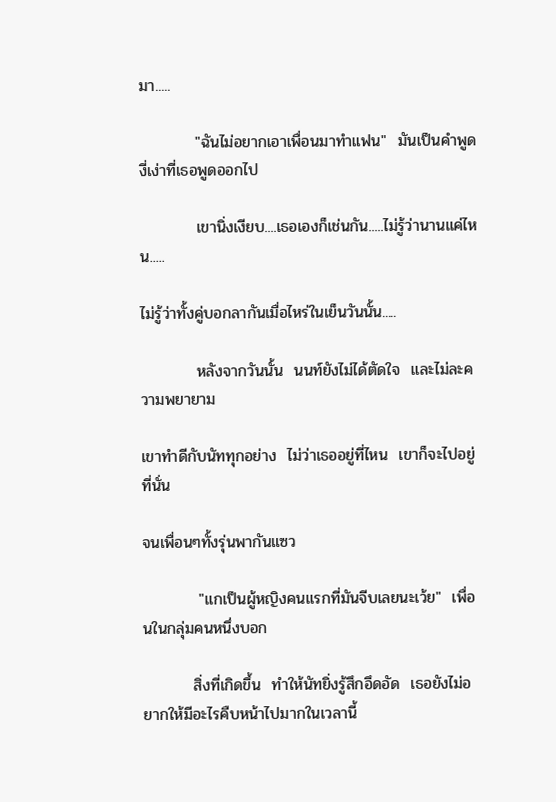มา.....

          "ฉันไม่อยากเอาเพื่อนมาทำแฟน"  มันเป็นคำพูดงี่เง่าที่เธอพูดออกไป

          เขานิ่งเงียบ....เธอเองก็เช่นกัน.....ไม่รู้ว่านานแค่ไหน.....

ไม่รู้ว่าทั้งคู่บอกลากันเมื่อไหร่ในเย็นวันนั้น.....

          หลังจากวันนั้น  นนท์ยังไม่ได้ตัดใจ  และไม่ละความพยายาม

เขาทำดีกับนัททุกอย่าง  ไม่ว่าเธออยู่ที่ไหน  เขาก็จะไปอยู่ที่นั่น

จนเพื่อนๆทั้งรุ่นพากันแซว

          "แกเป็นผู้หญิงคนแรกที่มันจีบเลยนะเว้ย"  เพื่อนในกลุ่มคนหนึ่งบอก

         สิ่งที่เกิดขึ้น  ทำให้นัทยิ่งรู้สึกอึดอัด  เธอยังไม่อยากให้มีอะไรคืบหน้าไปมากในเวลานี้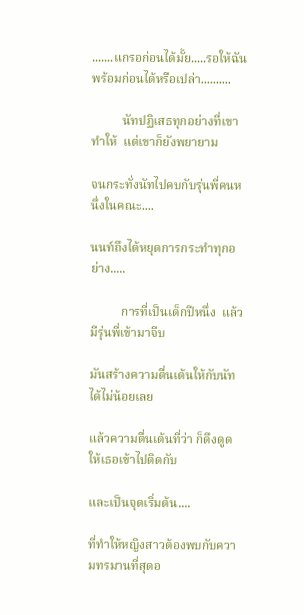.......แกรอก่อนได้มั้ย.....รอให้ฉันพร้อมก่อนได้หรือเปล่า..........

          นัทปฏิเสธทุกอย่างที่เขาทำให้  แต่เขาก็ยังพยายาม

จนกระทั่งนัทไปคบกับรุ่นพี่คนหนึ่งในคณะ....

นนท์ถึงได้หยุดการกระทำทุกอย่าง.....

          การที่เป็นเด็กปีหนึ่ง  แล้วมีรุ่นพี่เข้ามาจีบ

มันสร้างความตื่นเต้นให้กับนัทได้ไม่น้อยเลย

แล้วความตื่นเต้นที่ว่า ก็ดึงดูดให้เธอเข้าไปติดกับ

และเป็นจุดเริ่มต้น....

ที่ทำให้หญิงสาวต้องพบกับความทรมานที่สุดอ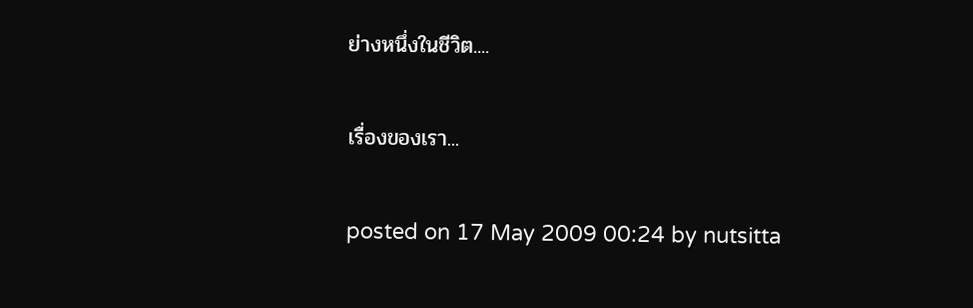ย่างหนึ่งในชีวิต....

เรื่องของเรา...

posted on 17 May 2009 00:24 by nutsitta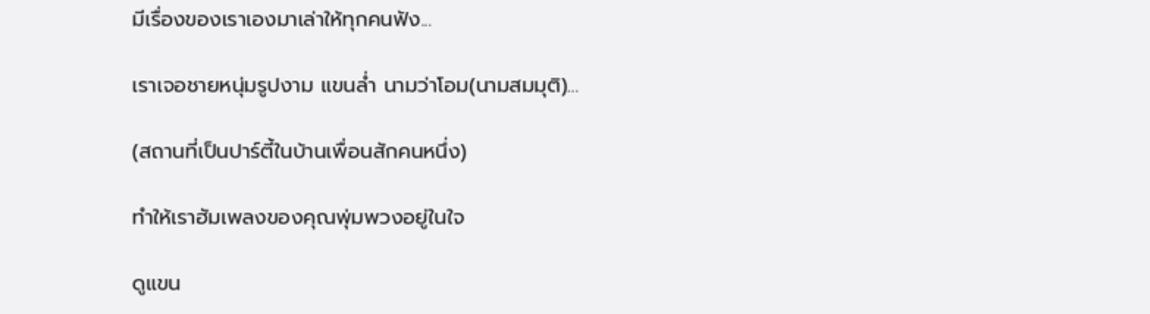มีเรื่องของเราเองมาเล่าให้ทุกคนฟัง...

เราเจอชายหนุ่มรูปงาม แขนล่ำ นามว่าโอม(นามสมมุติ)...

(สถานที่เป็นปาร์ตี้ในบ้านเพื่อนสักคนหนึ่ง)

ทำให้เราฮัมเพลงของคุณพุ่มพวงอยู่ในใจ

ดูแขน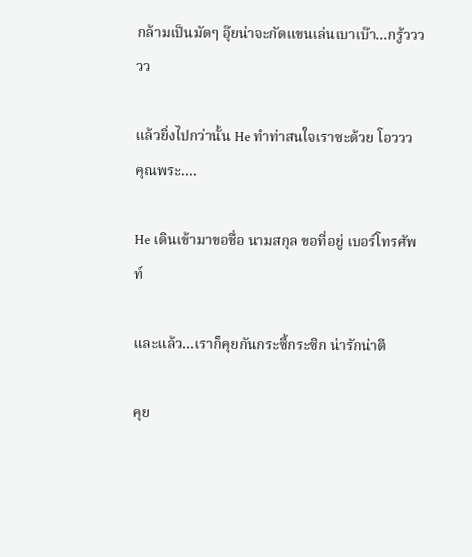กล้ามเป็นมัดๆ อุ๊ยน่าจะกัดแขนเล่นเบาเบ๊า...กรู้ววววว

แล้วยิ่งไปกว่านั้น He ทำท่าสนใจเราซะด้วย โอววว คุณพระ....

He เดินเข้ามาขอชื่อ นามสกุล ขอที่อยู่ เบอร์โทรศัพท์

และแล้ว...เราก็คุยกันกระซี้กระซิก น่ารักน่าตี

คุย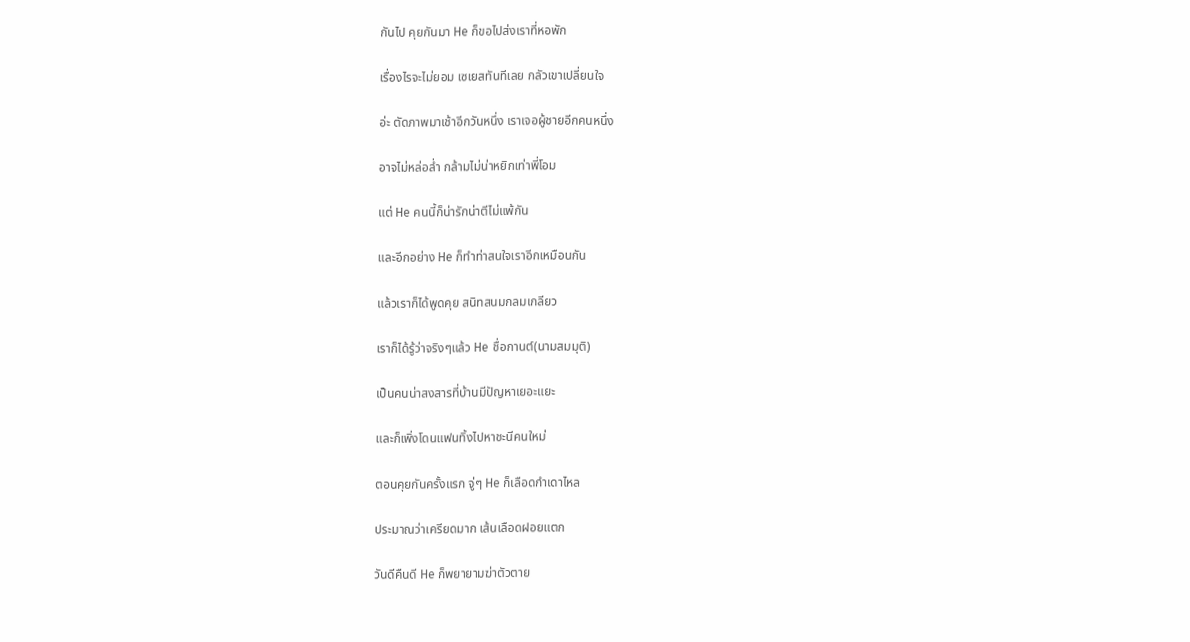กันไป คุยกันมา He ก็ขอไปส่งเราที่หอพัก

เรื่องไรจะไม่ยอม เซเยสทันทีเลย กลัวเขาเปลี่ยนใจ

อ่ะ ตัดภาพมาเช้าอีกวันหนึ่ง เราเจอผู้ชายอีกคนหนึ่ง

อาจไม่หล่อล่ำ กล้ามไม่น่าหยิกเท่าพี่โอม

แต่ He คนนี้ก็น่ารักน่าตีไม่แพ้กัน

และอีกอย่าง He ก็ทำท่าสนใจเราอีกเหมือนกัน

แล้วเราก็ได้พูดคุย สนิทสนมกลมเกลียว

เราก็ได้รู้ว่าจริงๆแล้ว He ชื่อกานต์(นามสมมุติ)

เป็นคนน่าสงสารที่บ้านมีปัญหาเยอะแยะ

และก็เพิ่งโดนแฟนทิ้งไปหาชะนีคนใหม่

ตอนคุยกันครั้งแรก จู่ๆ He ก็เลือดกำเดาไหล

ประมาณว่าเครียดมาก เส้นเลือดฝอยแตก

วันดีคืนดี He ก็พยายามฆ่าตัวตาย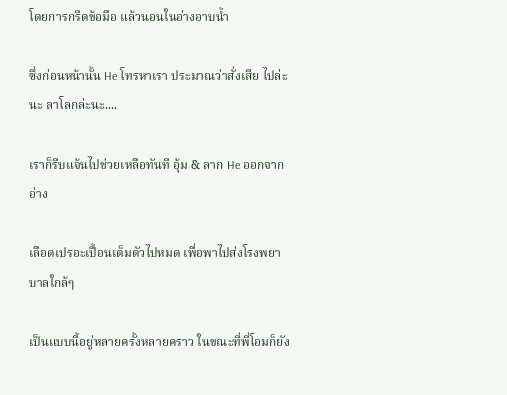โดยการกรีดข้อมือ แล้วนอนในอ่างอาบน้ำ

ซึ่งก่อนหน้านั้น He โทรหาเรา ประมาณว่าสั่งเสีย ไปล่ะนะ ลาโลกล่ะนะ....

เราก็รีบแจ้นไปช่วยเหลือทันที อุ้ม & ลาก He ออกจากอ่าง

เลือดเปรอะเปื้อนเต็มตัวไปหมด เพื่อพาไปส่งโรงพยาบาลใกล้ๆ

เป็นแบบนี้อยู่หลายครั้งหลายคราว ในขณะที่พี่โอมก็ยัง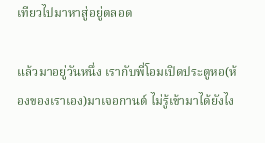เทียวไปมาหาสู่อยู่ตลอด

แล้วมาอยู่วันหนึ่ง เรากับพี่โอมเปิดประตูหอ(ห้องของเราเอง)มาเจอกานต์ ไม่รู้เข้ามาได้ยังไง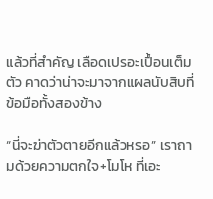แล้วที่สำคัญ เลือดเปรอะเปื้อนเต็มตัว คาดว่าน่าจะมาจากแผลนับสิบที่ข้อมือทั้งสองข้าง

“นี่จะฆ่าตัวตายอีกแล้วหรอ” เราถามด้วยความตกใจ+โมโห ที่เอะ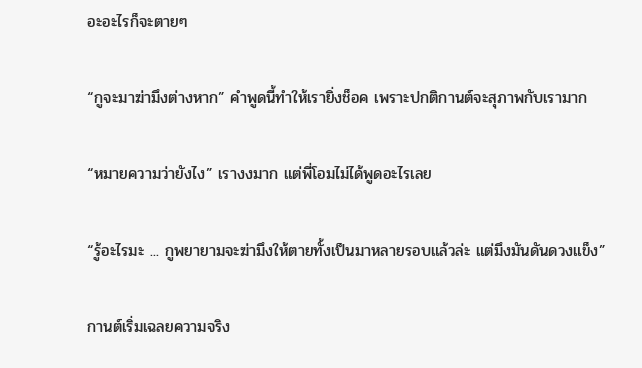อะอะไรก็จะตายๆ

“กูจะมาฆ่ามึงต่างหาก” คำพูดนี้ทำให้เรายิ่งช็อค เพราะปกติกานต์จะสุภาพกับเรามาก

“หมายความว่ายังไง” เรางงมาก แต่พี่โอมไม่ได้พูดอะไรเลย

“รู้อะไรมะ ... กูพยายามจะฆ่ามึงให้ตายทั้งเป็นมาหลายรอบแล้วล่ะ แต่มึงมันดันดวงแข็ง”

กานต์เริ่มเฉลยความจริง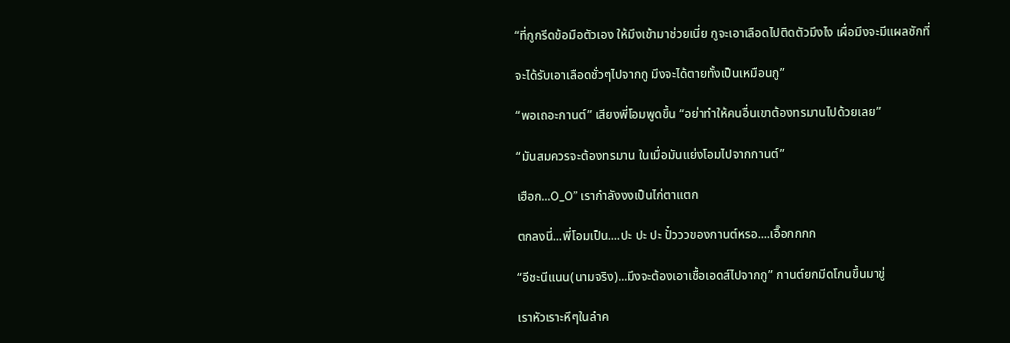“ที่กูกรีดข้อมือตัวเอง ให้มึงเข้ามาช่วยเนี่ย กูจะเอาเลือดไปติดตัวมึงไง เผื่อมึงจะมีแผลซักที่

จะได้รับเอาเลือดชั่วๆไปจากกู มึงจะได้ตายทั้งเป็นเหมือนกู”

“พอเถอะกานต์” เสียงพี่โอมพูดขึ้น “อย่าทำให้คนอื่นเขาต้องทรมานไปด้วยเลย”

“มันสมควรจะต้องทรมาน ในเมื่อมันแย่งโอมไปจากกานต์”

เฮือก...O_O” เรากำลังงงเป็นไก่ตาแตก

ตกลงนี่...พี่โอมเป็น....ปะ ปะ ปะ ปั๋วววของกานต์หรอ....เอื๊อกกกก

“อีชะนีแนน(นามจริง)...มึงจะต้องเอาเชื้อเอดส์ไปจากกู” กานต์ยกมีดโกนขึ้นมาขู่

เราหัวเราะหึๆในลำค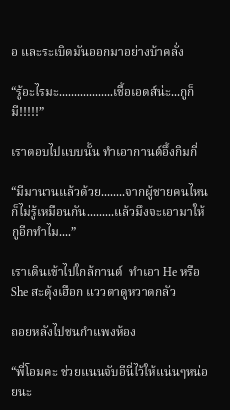อ และระเบิดมันออกมาอย่างบ้าคลั่ง

“รู้อะไรมะ..................เชื้อเอดส์น่ะ...กูก็มี!!!!!”

เราตอบไปแบบนั้น ทำเอากานต์อึ้งกิมกี่

“มีมานานแล้วด้วย........จากผู้ชายคนไหนก็ไม่รู้เหมือนกัน.........แล้วมึงจะเอามาให้กูอีกทำไม....”

เราเดินเข้าไปใกล้กานต์  ทำเอา He หรือ She สะดุ้งเฮือก แววตาดูหวาดกลัว

ถอยหลังไปชนกำแพงห้อง

“พี่โอมคะ ช่วยแนนจับอีนี่ไว้ให้แน่นๆหน่อยนะ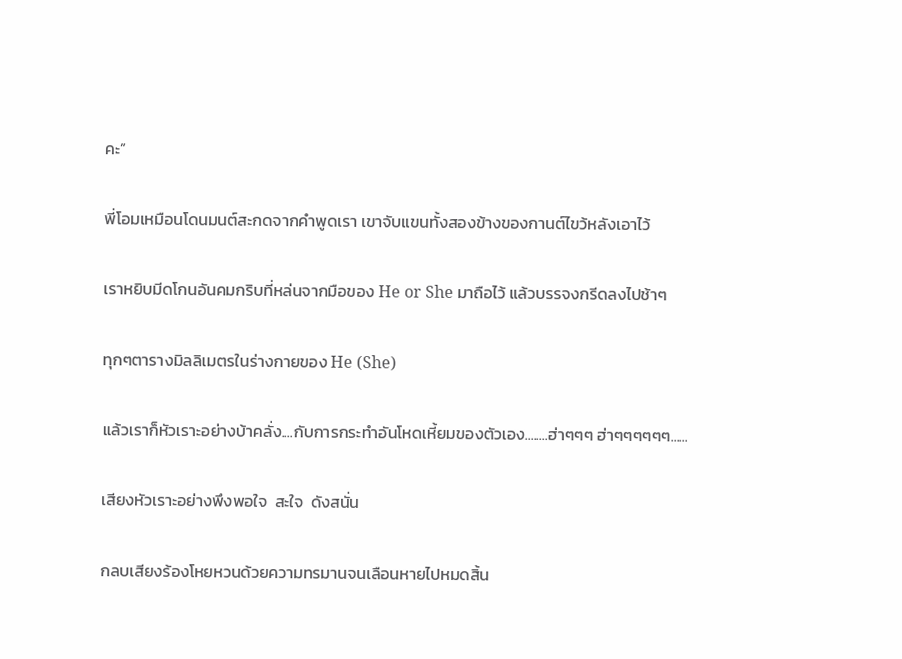คะ”

พี่โอมเหมือนโดนมนต์สะกดจากคำพูดเรา เขาจับแขนทั้งสองข้างของกานต์ไขว้หลังเอาไว้

เราหยิบมีดโกนอันคมกริบที่หล่นจากมือของ He or She มาถือไว้ แล้วบรรจงกรีดลงไปช้าๆ

ทุกๆตารางมิลลิเมตรในร่างกายของ He (She)

แล้วเราก็หัวเราะอย่างบ้าคลั่ง....กับการกระทำอันโหดเหี้ยมของตัวเอง........ฮ่าๆๆๆ ฮ่าๆๆๆๆๆๆ......

เสียงหัวเราะอย่างพึงพอใจ  สะใจ  ดังสนั่น

กลบเสียงร้องโหยหวนด้วยความทรมานจนเลือนหายไปหมดสิ้น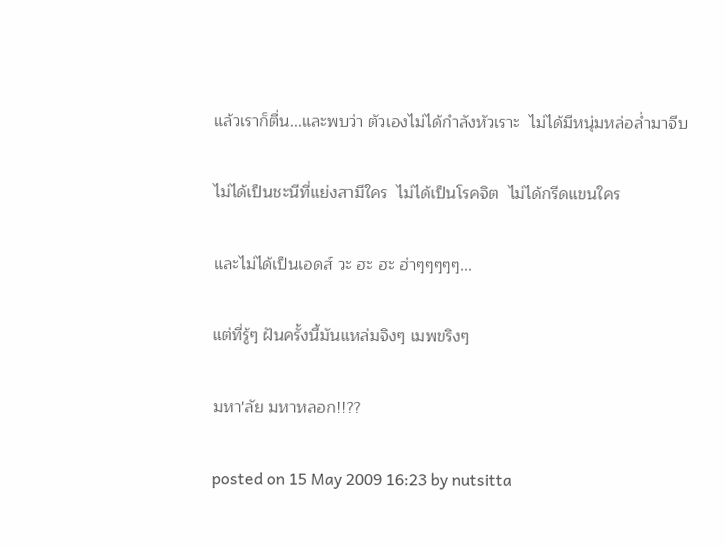แล้วเราก็ตื่น...และพบว่า ตัวเองไม่ได้กำลังหัวเราะ  ไม่ได้มีหนุ่มหล่อล่ำมาจีบ

ไม่ได้เป็นชะนีที่แย่งสามีใคร  ไม่ได้เป็นโรคจิต  ไม่ได้กรีดแขนใคร

และไม่ได้เป็นเอดส์ วะ ฮะ ฮะ ฮ่าๆๆๆๆๆ...

แต่ที่รู้ๆ ฝันครั้งนี้มันแหล่มจิงๆ เมพขริงๆ

มหา'ลัย มหาหลอก!!??

posted on 15 May 2009 16:23 by nutsitta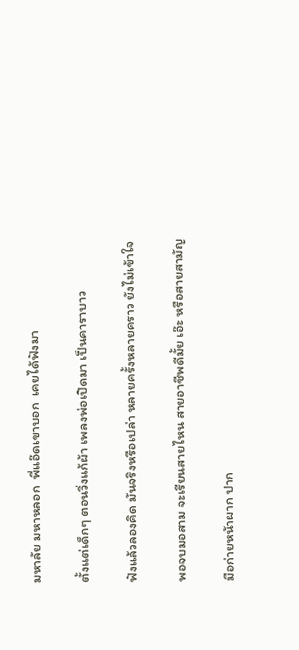มหาลัย มหาหลอก  พี่แอ๊ดเขาบอก  เคยได้ฟังมา

ตั้งแต่เด็กๆ ตอนวิ่งแก้ผ้า เพลงพ่อเปิดมา เป็นคาราบาว

ฟังแล้วลองคิด มันจริงหรือเปล่า หลายครั้งหลายคราว ยังไม่เข้าใจ

พอจบมอสาม จะเรียนสายไหน สายอาชีพดีมั้ย เอ๊ะ หรือสายสามัญ

มือก่ายหน้าผาก ปาก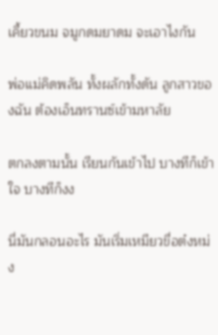เคี้ยวขนม จมูกดมยาดม จะเอาไงกัน

พ่อแม่คิดพลัน ทั้งผลักทั้งดัน ลูกสาวของฉัน ต้องเอ็นทรานซ์เข้ามหาลัย

ตกลงตามนั้น เรียนกันเข้าไป บางทีก็เข้าใจ บางทีก็งง

นี่มันกลอนอะไร มันเริ่มเหมียวขื่อต๋งหม่ง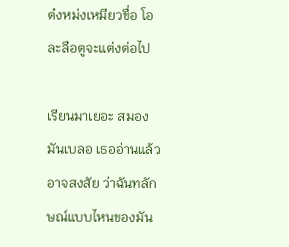ต๋งหม่งเหมียวขื่อ โอละลือตูจะแต่งต่อไป

เรียนมาเยอะ สมองมันเบลอ เธออ่านแล้วอาจสงสัย ว่าฉันทลักษณ์แบบไหนของมัน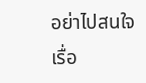อย่าไปสนใจเรื่อ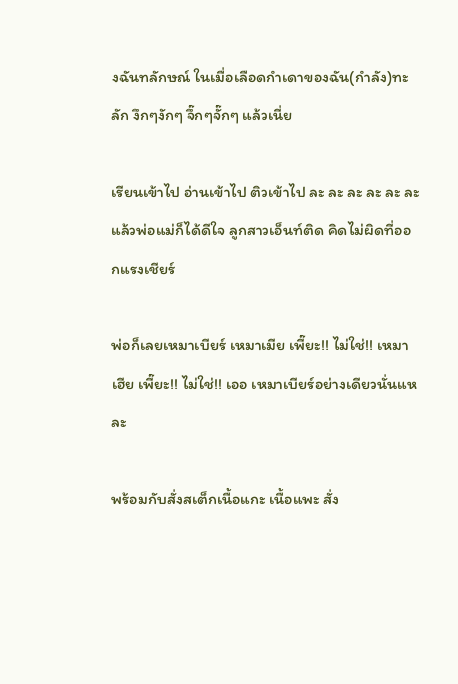งฉันทลักษณ์ ในเมื่อเลือดกำเดาของฉัน(กำลัง)ทะลัก งึกๆงักๆ จึ๊กๆจั๊กๆ แล้วเนี่ย

เรียนเข้าไป อ่านเข้าไป ติวเข้าไป ละ ละ ละ ละ ละ ละ แล้วพ่อแม่ก็ได้ดีใจ ลูกสาวเอ็นท์ติด คิดไม่ผิดที่ออกแรงเชียร์

พ่อก็เลยเหมาเบียร์ เหมาเมีย เพี๊ยะ!! ไม่ใช่!! เหมาเฮีย เพี๊ยะ!! ไม่ใช่!! เออ เหมาเบียร์อย่างเดียวนั่นแหละ

พร้อมกับสั่งสเต็กเนื้อแกะ เนื้อแพะ สั่ง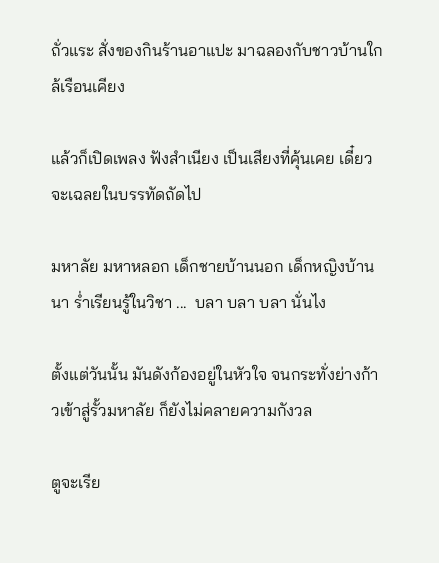ถั่วแระ สั่งของกินร้านอาแปะ มาฉลองกับชาวบ้านใกล้เรือนเคียง

แล้วก็เปิดเพลง ฟังสำเนียง เป็นเสียงที่คุ้นเคย เดี๋ยวจะเฉลยในบรรทัดถัดไป

มหาลัย มหาหลอก เด็กชายบ้านนอก เด็กหญิงบ้านนา ร่ำเรียนรู้ในวิชา ...  บลา บลา บลา นั่นไง

ตั้งแต่วันนั้น มันดังก้องอยู่ในหัวใจ จนกระทั่งย่างก้าวเข้าสู่รั้วมหาลัย ก็ยังไม่คลายความกังวล

ตูจะเรีย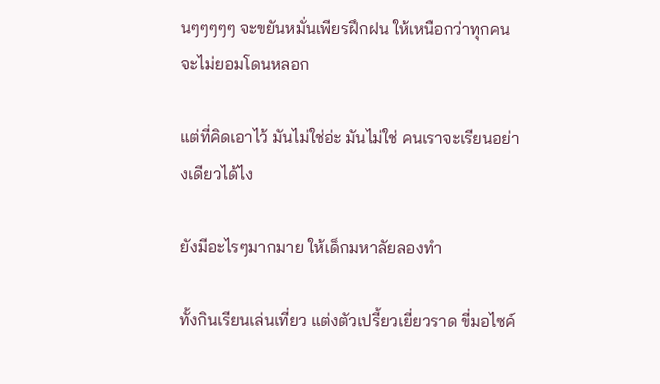นๆๆๆๆๆ จะขยันหมั่นเพียรฝึกฝน ให้เหนือกว่าทุกคน จะไม่ยอมโดนหลอก

แต่ที่คิดเอาไว้ มันไม่ใช่อ่ะ มันไม่ใช่ คนเราจะเรียนอย่างเดียวได้ไง

ยังมีอะไรๆมากมาย ให้เด็กมหาลัยลองทำ

ทั้งกินเรียนเล่นเที่ยว แต่งตัวเปรี้ยวเยี่ยวราด ขี่มอไซค์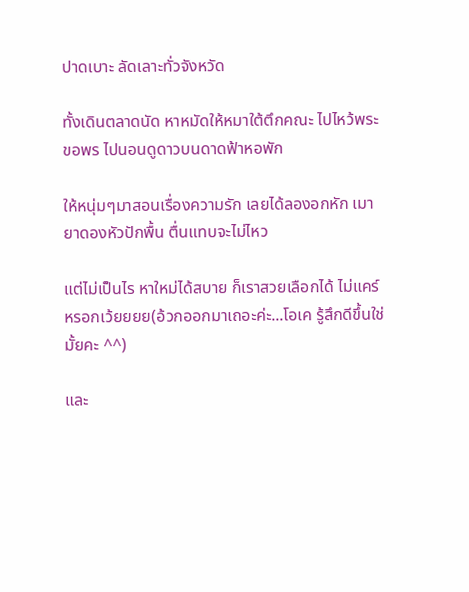ปาดเบาะ ลัดเลาะทั่วจังหวัด

ทั้งเดินตลาดนัด หาหมัดให้หมาใต้ตึกคณะ ไปไหว้พระขอพร ไปนอนดูดาวบนดาดฟ้าหอพัก

ให้หนุ่มๆมาสอนเรื่องความรัก เลยได้ลองอกหัก เมายาดองหัวปักพื้น ตื่นแทบจะไม่ไหว

แต่ไม่เป็นไร หาใหม่ได้สบาย ก็เราสวยเลือกได้ ไม่แคร์หรอกเว้ยยยย(อ้วกออกมาเถอะค่ะ...โอเค รู้สึกดีขึ้นใช่มั้ยคะ ^^)

และ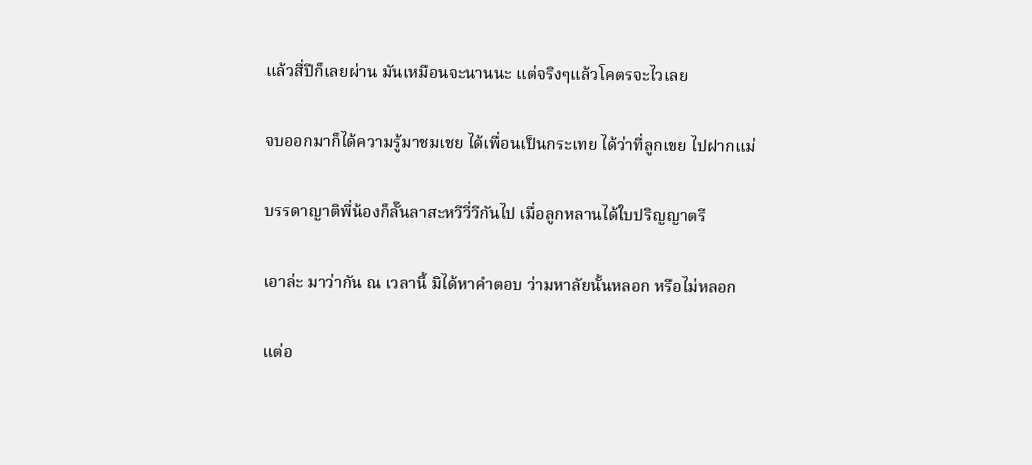แล้วสี่ปีก็เลยผ่าน มันเหมือนจะนานนะ แต่จริงๆแล้วโคตรจะไวเลย

จบออกมาก็ได้ความรู้มาชมเชย ได้เพื่อนเป็นกระเทย ได้ว่าที่ลูกเขย ไปฝากแม่

บรรดาญาติพี่น้องก็ลั๊นลาสะหวีวี่วีกันไป เมื่อลูกหลานได้ใบปริญญาตรี

เอาล่ะ มาว่ากัน ณ เวลานี้ มิได้หาคำตอบ ว่ามหาลัยนั้นหลอก หรือไม่หลอก

แต่อ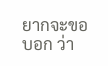ยากจะขอบอก ว่า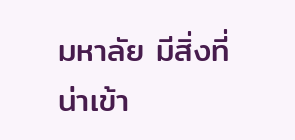มหาลัย มีสิ่งที่น่าเข้า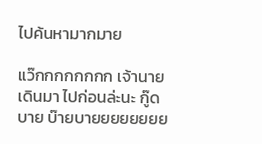ไปค้นหามากมาย

แว๊กกกกกกกก เจ้านายเดินมา ไปก่อนล่ะนะ กู๊ดบาย บ๊ายบายยยยยยยย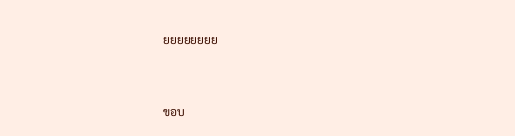ยยยยยยยย



ขอบ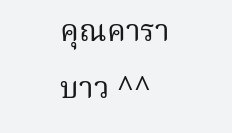คุณคาราบาว ^^